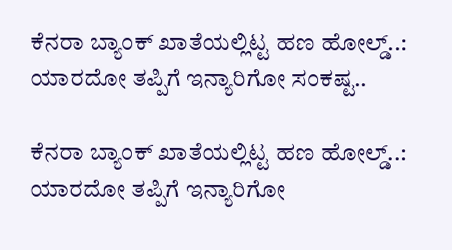ಕೆನರಾ ಬ್ಯಾಂಕ್ ಖಾತೆಯಲ್ಲಿಟ್ಟ ಹಣ ಹೋಲ್ಡ್..: ಯಾರದೋ ತಪ್ಪಿಗೆ ಇನ್ಯಾರಿಗೋ ಸಂಕಷ್ಟ..

ಕೆನರಾ ಬ್ಯಾಂಕ್ ಖಾತೆಯಲ್ಲಿಟ್ಟ ಹಣ ಹೋಲ್ಡ್..: ಯಾರದೋ ತಪ್ಪಿಗೆ ಇನ್ಯಾರಿಗೋ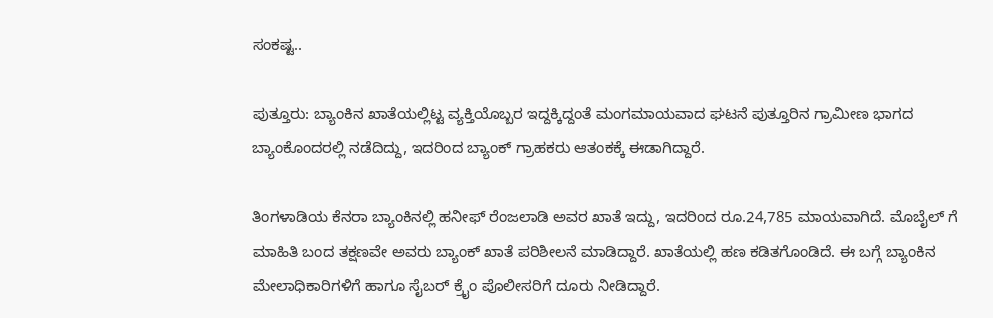ಸಂಕಷ್ಟ..

ಪುತ್ತೂರು: ಬ್ಯಾಂಕಿನ ಖಾತೆಯಲ್ಲಿಟ್ಟ ವ್ಯಕ್ತಿಯೊಬ್ಬರ ಇದ್ದಕ್ಕಿದ್ದಂತೆ ಮಂಗಮಾಯವಾದ ಘಟನೆ ಪುತ್ತೂರಿನ ಗ್ರಾಮೀಣ ಭಾಗದ ಬ್ಯಾಂಕೊಂದರಲ್ಲಿ ನಡೆದಿದ್ದು, ಇದರಿಂದ ಬ್ಯಾಂಕ್ ಗ್ರಾಹಕರು ಆತಂಕಕ್ಕೆ ಈಡಾಗಿದ್ದಾರೆ.

ತಿಂಗಳಾಡಿಯ ಕೆನರಾ ಬ್ಯಾಂಕಿನಲ್ಲಿ ಹನೀಫ್ ರೆಂಜಲಾಡಿ ಅವರ ಖಾತೆ ಇದ್ದು, ಇದರಿಂದ ರೂ.24,785 ಮಾಯವಾಗಿದೆ. ಮೊಬೈಲ್ ಗೆ ಮಾಹಿತಿ ಬಂದ ತಕ್ಷಣವೇ ಅವರು ಬ್ಯಾಂಕ್ ಖಾತೆ ಪರಿಶೀಲನೆ ಮಾಡಿದ್ದಾರೆ. ಖಾತೆಯಲ್ಲಿ ಹಣ ಕಡಿತಗೊಂಡಿದೆ. ಈ ಬಗ್ಗೆ ಬ್ಯಾಂಕಿನ ಮೇಲಾಧಿಕಾರಿಗಳಿಗೆ ಹಾಗೂ ಸೈಬರ್ ಕ್ರೈಂ ಪೊಲೀಸರಿಗೆ ದೂರು ನೀಡಿದ್ದಾರೆ.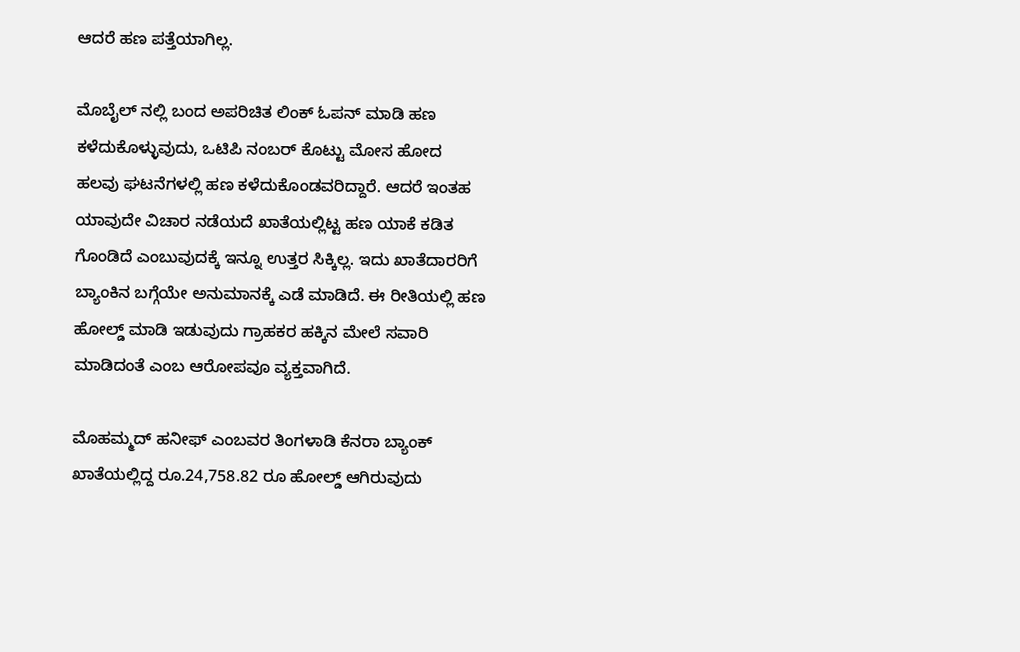ಆದರೆ ಹಣ ಪತ್ತೆಯಾಗಿಲ್ಲ.

ಮೊಬೈಲ್ ನಲ್ಲಿ ಬಂದ ಅಪರಿಚಿತ ಲಿಂಕ್ ಓಪನ್ ಮಾಡಿ ಹಣ ಕಳೆದುಕೊಳ್ಳುವುದು, ಒಟಿಪಿ ನಂಬರ್ ಕೊಟ್ಟು ಮೋಸ ಹೋದ ಹಲವು ಘಟನೆಗಳಲ್ಲಿ ಹಣ ಕಳೆದುಕೊಂಡವರಿದ್ದಾರೆ. ಆದರೆ ಇಂತಹ ಯಾವುದೇ ವಿಚಾರ ನಡೆಯದೆ ಖಾತೆಯಲ್ಲಿಟ್ಟ ಹಣ ಯಾಕೆ ಕಡಿತ ಗೊಂಡಿದೆ ಎಂಬುವುದಕ್ಕೆ ಇನ್ನೂ ಉತ್ತರ ಸಿಕ್ಕಿಲ್ಲ. ಇದು ಖಾತೆದಾರರಿಗೆ ಬ್ಯಾಂಕಿನ ಬಗ್ಗೆಯೇ ಅನುಮಾನಕ್ಕೆ ಎಡೆ ಮಾಡಿದೆ. ಈ ರೀತಿಯಲ್ಲಿ ಹಣ ಹೋಲ್ಡ್ ಮಾಡಿ ಇಡುವುದು ಗ್ರಾಹಕರ ಹಕ್ಕಿನ ಮೇಲೆ ಸವಾರಿ ಮಾಡಿದಂತೆ ಎಂಬ ಆರೋಪವೂ ವ್ಯಕ್ತವಾಗಿದೆ.

ಮೊಹಮ್ಮದ್ ಹನೀಫ್ ಎಂಬವರ ತಿಂಗಳಾಡಿ ಕೆನರಾ ಬ್ಯಾಂಕ್ ಖಾತೆಯಲ್ಲಿದ್ದ ರೂ.24,758.82 ರೂ ಹೋಲ್ಡ್ ಆಗಿರುವುದು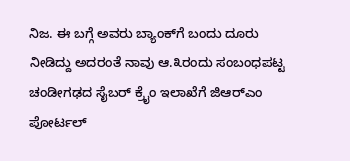ನಿಜ. ಈ ಬಗ್ಗೆ ಅವರು ಬ್ಯಾಂಕ್‌ಗೆ ಬಂದು ದೂರು ನೀಡಿದ್ದು ಅದರಂತೆ ನಾವು ಆ.೩ರಂದು ಸಂಬಂಧಪಟ್ಟ ಚಂಡೀಗಢದ ಸೈಬರ್ ಕ್ರೈಂ ಇಲಾಖೆಗೆ ಜಿಆರ್‌ಎಂ ಪೋರ್ಟಲ್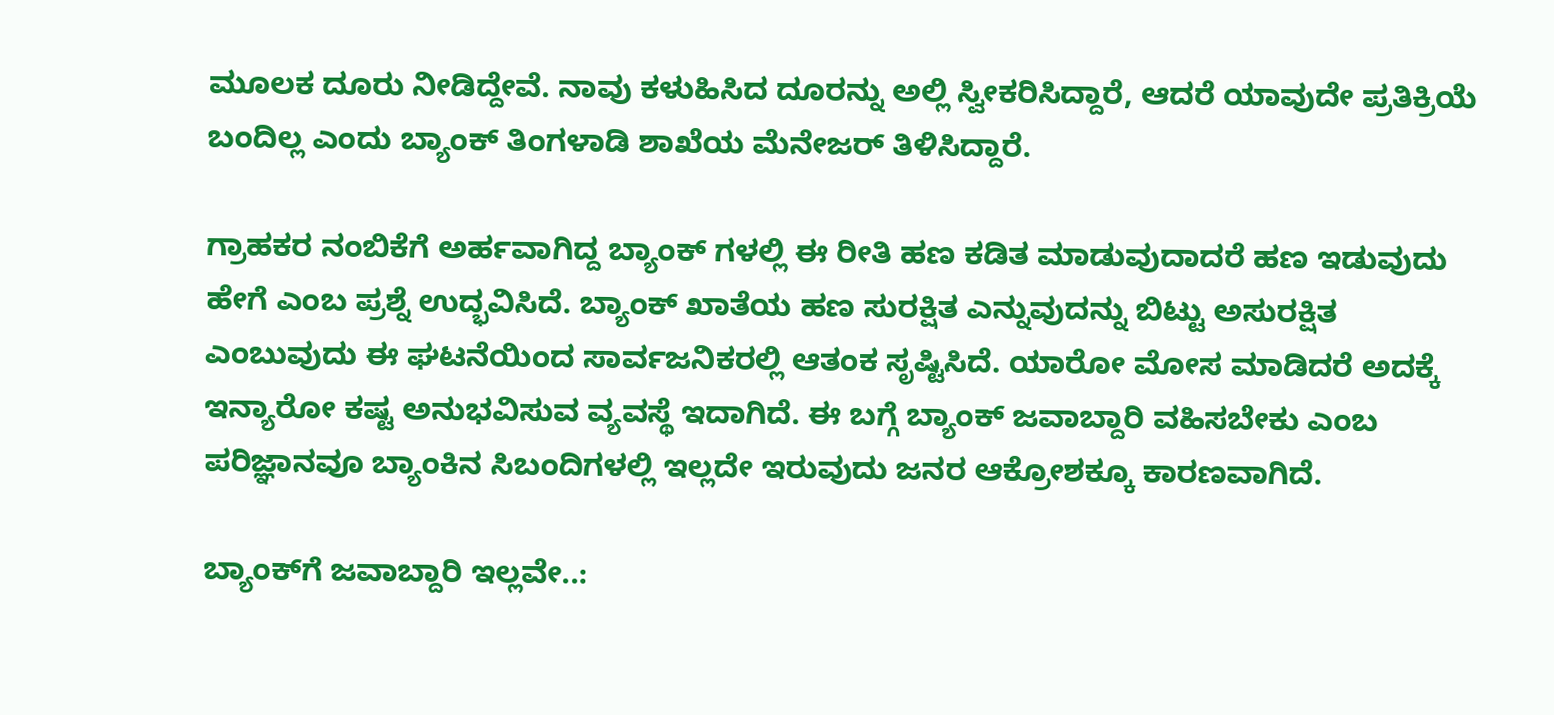ಮೂಲಕ ದೂರು ನೀಡಿದ್ದೇವೆ. ನಾವು ಕಳುಹಿಸಿದ ದೂರನ್ನು ಅಲ್ಲಿ ಸ್ವೀಕರಿಸಿದ್ದಾರೆ, ಆದರೆ ಯಾವುದೇ ಪ್ರತಿಕ್ರಿಯೆ ಬಂದಿಲ್ಲ ಎಂದು ಬ್ಯಾಂಕ್ ತಿಂಗಳಾಡಿ ಶಾಖೆಯ ಮೆನೇಜರ್ ತಿಳಿಸಿದ್ದಾರೆ.

ಗ್ರಾಹಕರ ನಂಬಿಕೆಗೆ ಅರ್ಹವಾಗಿದ್ದ ಬ್ಯಾಂಕ್ ಗಳಲ್ಲಿ ಈ ರೀತಿ ಹಣ ಕಡಿತ ಮಾಡುವುದಾದರೆ ಹಣ ಇಡುವುದು ಹೇಗೆ ಎಂಬ ಪ್ರಶ್ನೆ ಉದ್ಭವಿಸಿದೆ. ಬ್ಯಾಂಕ್ ಖಾತೆಯ ಹಣ ಸುರಕ್ಷಿತ ಎನ್ನುವುದನ್ನು ಬಿಟ್ಟು ಅಸುರಕ್ಷಿತ ಎಂಬುವುದು ಈ ಘಟನೆಯಿಂದ ಸಾರ್ವಜನಿಕರಲ್ಲಿ ಆತಂಕ ಸೃಷ್ಟಿಸಿದೆ. ಯಾರೋ ಮೋಸ ಮಾಡಿದರೆ ಅದಕ್ಕೆ ಇನ್ಯಾರೋ ಕಷ್ಟ ಅನುಭವಿಸುವ ವ್ಯವಸ್ಥೆ ಇದಾಗಿದೆ. ಈ ಬಗ್ಗೆ ಬ್ಯಾಂಕ್ ಜವಾಬ್ದಾರಿ ವಹಿಸಬೇಕು ಎಂಬ ಪರಿಜ್ಞಾನವೂ ಬ್ಯಾಂಕಿನ ಸಿಬಂದಿಗಳಲ್ಲಿ ಇಲ್ಲದೇ ಇರುವುದು ಜನರ ಆಕ್ರೋಶಕ್ಕೂ ಕಾರಣವಾಗಿದೆ.

ಬ್ಯಾಂಕ್‌ಗೆ ಜವಾಬ್ದಾರಿ ಇಲ್ಲವೇ..: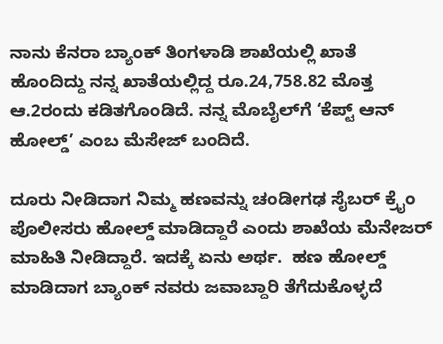ನಾನು ಕೆನರಾ ಬ್ಯಾಂಕ್ ತಿಂಗಳಾಡಿ ಶಾಖೆಯಲ್ಲಿ ಖಾತೆ ಹೊಂದಿದ್ದು ನನ್ನ ಖಾತೆಯಲ್ಲಿದ್ದ ರೂ.24,758.82 ಮೊತ್ತ ಆ.2ರಂದು ಕಡಿತಗೊಂಡಿದೆ. ನನ್ನ ಮೊಬೈಲ್‌ಗೆ ‘ಕೆಪ್ಟ್ ಆನ್ ಹೋಲ್ಡ್’ ಎಂಬ ಮೆಸೇಜ್ ಬಂದಿದೆ.

ದೂರು ನೀಡಿದಾಗ ನಿಮ್ಮ ಹಣವನ್ನು ಚಂಡೀಗಢ ಸೈಬರ್ ಕ್ರೈಂ ಪೊಲೀಸರು ಹೋಲ್ಡ್ ಮಾಡಿದ್ದಾರೆ ಎಂದು ಶಾಖೆಯ ಮೆನೇಜರ್ ಮಾಹಿತಿ ನೀಡಿದ್ದಾರೆ. ಇದಕ್ಕೆ ಏನು ಅರ್ಥ.  ಹಣ ಹೋಲ್ಡ್ ಮಾಡಿದಾಗ ಬ್ಯಾಂಕ್ ನವರು ಜವಾಬ್ದಾರಿ ತೆಗೆದುಕೊಳ್ಳದೆ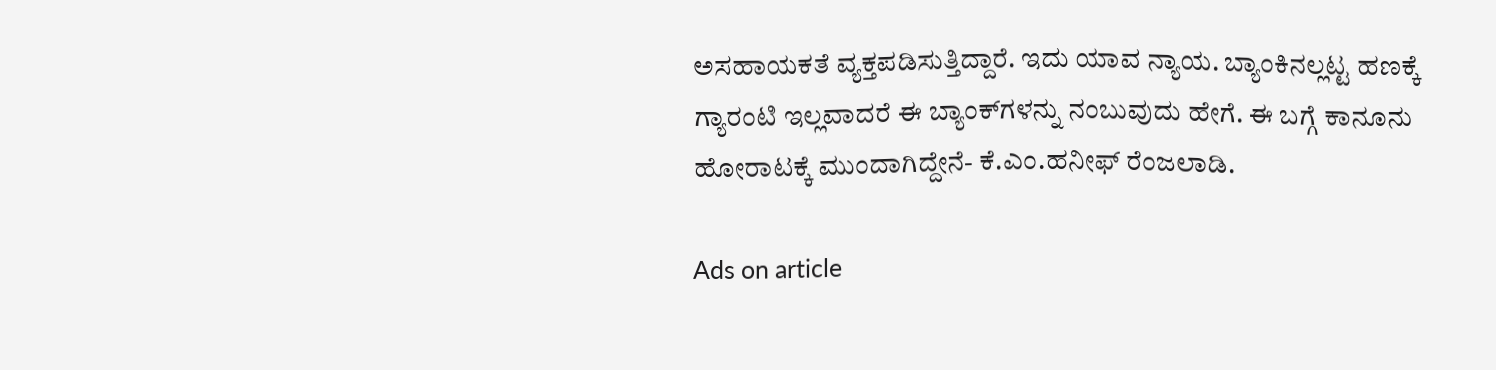ಅಸಹಾಯಕತೆ ವ್ಯಕ್ತಪಡಿಸುತ್ತಿದ್ದಾರೆ. ಇದು ಯಾವ ನ್ಯಾಯ. ಬ್ಯಾಂಕಿನಲ್ಲಟ್ಟ ಹಣಕ್ಕೆ ಗ್ಯಾರಂಟಿ ಇಲ್ಲವಾದರೆ ಈ ಬ್ಯಾಂಕ್‌ಗಳನ್ನು ನಂಬುವುದು ಹೇಗೆ. ಈ ಬಗ್ಗೆ ಕಾನೂನು ಹೋರಾಟಕ್ಕೆ ಮುಂದಾಗಿದ್ದೇನೆ- ಕೆ.ಎಂ.ಹನೀಫ್ ರೆಂಜಲಾಡಿ.

Ads on article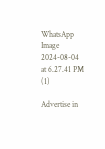WhatsApp Image 2024-08-04 at 6.27.41 PM (1)

Advertise in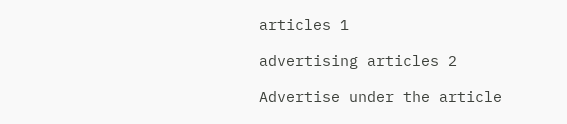articles 1

advertising articles 2

Advertise under the article